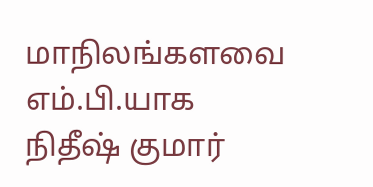மாநிலங்களவை எம்.பி.யாக நிதீஷ் குமார்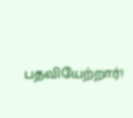பதவியேற்றார்!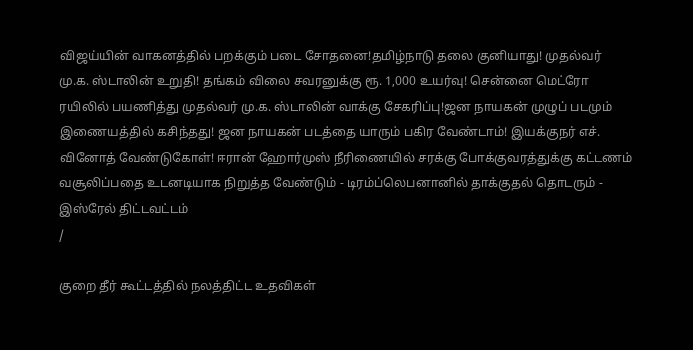விஜய்யின் வாகனத்தில் பறக்கும் படை சோதனை!தமிழ்நாடு தலை குனியாது! முதல்வர் மு.க. ஸ்டாலின் உறுதி! தங்கம் விலை சவரனுக்கு ரூ. 1,000 உயர்வு! சென்னை மெட்ரோ ரயிலில் பயணித்து முதல்வர் மு.க. ஸ்டாலின் வாக்கு சேகரிப்பு!ஜன நாயகன் முழுப் படமும் இணையத்தில் கசிந்தது! ஜன நாயகன் படத்தை யாரும் பகிர வேண்டாம்! இயக்குநர் எச். வினோத் வேண்டுகோள்! ஈரான் ஹோர்முஸ் நீரிணையில் சரக்கு போக்குவரத்துக்கு கட்டணம் வசூலிப்பதை உடனடியாக நிறுத்த வேண்டும் - டிரம்ப்லெபனானில் தாக்குதல் தொடரும் - இஸ்ரேல் திட்டவட்டம்
/

குறை தீர் கூட்டத்தில் நலத்திட்ட உதவிகள்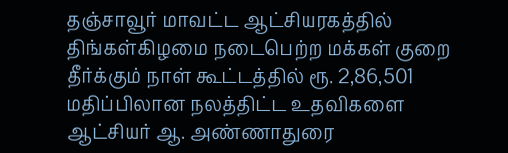தஞ்சாவூர் மாவட்ட ஆட்சியரகத்தில் திங்கள்கிழமை நடைபெற்ற மக்கள் குறை தீர்க்கும் நாள் கூட்டத்தில் ரூ. 2,86,501 மதிப்பிலான நலத்திட்ட உதவிகளை ஆட்சியர் ஆ. அண்ணாதுரை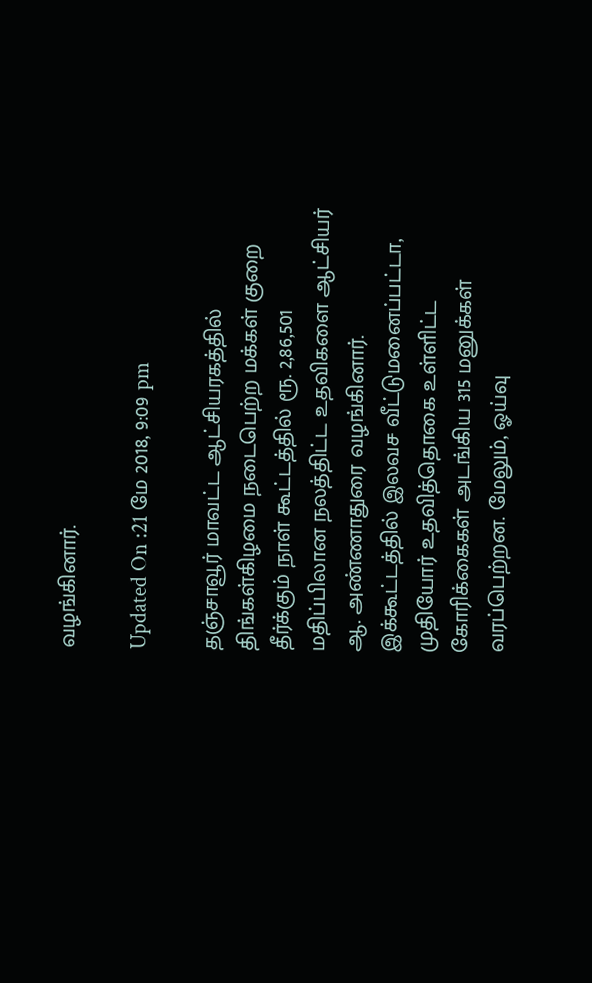வழங்கினார்.

Updated On :21 மே 2018, 9:09 pm

தஞ்சாவூர் மாவட்ட ஆட்சியரகத்தில் திங்கள்கிழமை நடைபெற்ற மக்கள் குறை தீர்க்கும் நாள் கூட்டத்தில் ரூ. 2,86,501 மதிப்பிலான நலத்திட்ட உதவிகளை ஆட்சியர் ஆ. அண்ணாதுரை வழங்கினார்.
இக்கூட்டத்தில் இலவச வீட்டுமனைப்பட்டா, முதியோர் உதவித்தொகை உள்ளிட்ட கோரிக்கைகள் அடங்கிய 315 மனுக்கள் வரப்பெற்றன. மேலும், ஓய்வு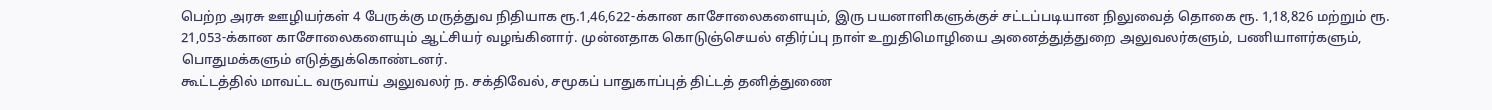பெற்ற அரசு ஊழியர்கள் 4 பேருக்கு மருத்துவ நிதியாக ரூ.1,46,622-க்கான காசோலைகளையும், இரு பயனாளிகளுக்குச் சட்டப்படியான நிலுவைத் தொகை ரூ. 1,18,826 மற்றும் ரூ. 21,053-க்கான காசோலைகளையும் ஆட்சியர் வழங்கினார். முன்னதாக கொடுஞ்செயல் எதிர்ப்பு நாள் உறுதிமொழியை அனைத்துத்துறை அலுவலர்களும், பணியாளர்களும், பொதுமக்களும் எடுத்துக்கொண்டனர்.
கூட்டத்தில் மாவட்ட வருவாய் அலுவலர் ந. சக்திவேல், சமூகப் பாதுகாப்புத் திட்டத் தனித்துணை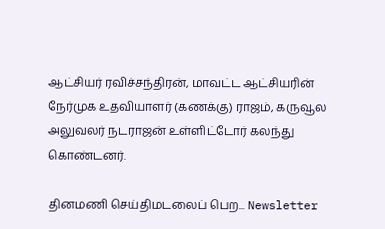ஆட்சியர் ரவிச்சந்திரன், மாவட்ட ஆட்சியரின் நேர்முக உதவியாளர் (கணக்கு) ராஜம், கருவூல அலுவலர் நடராஜன் உள்ளிட்டோர் கலந்து கொண்டனர்.

தினமணி செய்திமடலைப் பெற... Newsletter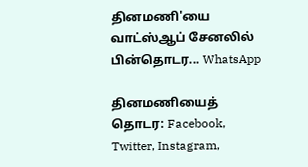தினமணி'யை வாட்ஸ்ஆப் சேனலில் பின்தொடர... WhatsApp

தினமணியைத் தொடர: Facebook, Twitter, Instagram,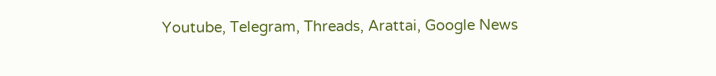Youtube, Telegram, Threads, Arattai, Google News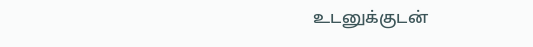உடனுக்குடன்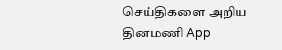செய்திகளை அறிய தினமணி App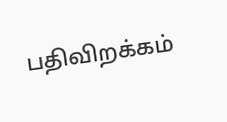பதிவிறக்கம்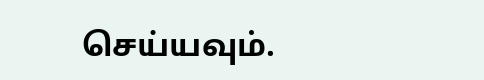செய்யவும்.